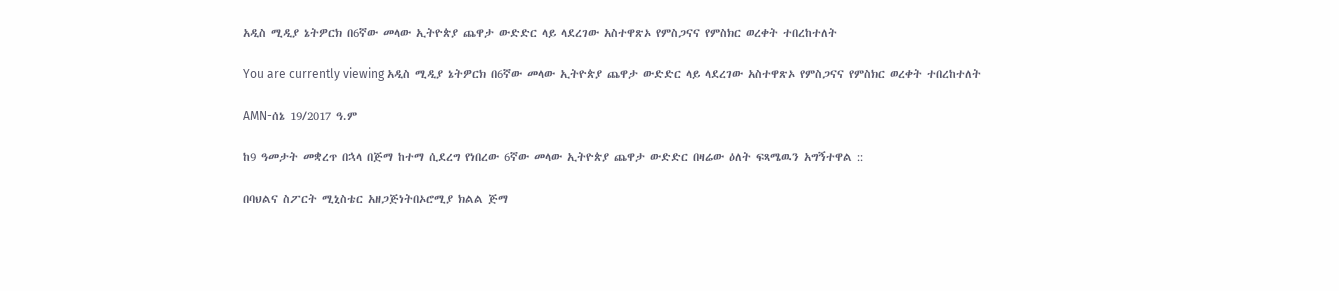አዲስ ሚዲያ ኔትዎርክ በ6ኛው መላው ኢትዮጵያ ጨዋታ ውድድር ላይ ላደረገው አስተዋጽኦ የምስጋናና የምስክር ወረቀት ተበረከተለት

You are currently viewing አዲስ ሚዲያ ኔትዎርክ በ6ኛው መላው ኢትዮጵያ ጨዋታ ውድድር ላይ ላደረገው አስተዋጽኦ የምስጋናና የምስክር ወረቀት ተበረከተለት

AMN-ሰኔ 19/2017 ዓ.ም

ከ9 ዓመታት መቋረጥ በኋላ በጅማ ከተማ ሲደረግ የነበረው 6ኛው መላው ኢትዮጵያ ጨዋታ ውድድር በዛሬው ዕለት ፍጻሜዉን አግኝተዋል ::

በባህልና ስፖርት ሚኒስቴር አዘጋጅነትበኦሮሚያ ክልል ጅማ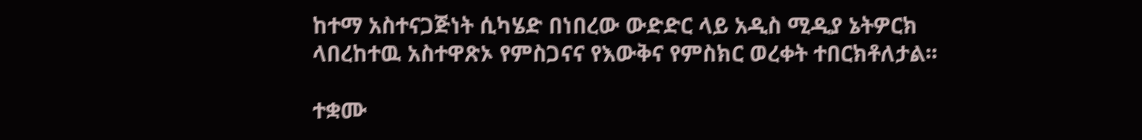ከተማ አስተናጋጅነት ሲካሄድ በነበረው ውድድር ላይ አዲስ ሚዲያ ኔትዎርክ ላበረከተዉ አስተዋጽኦ የምስጋናና የእውቅና የምስክር ወረቀት ተበርክቶለታል፡፡

ተቋሙ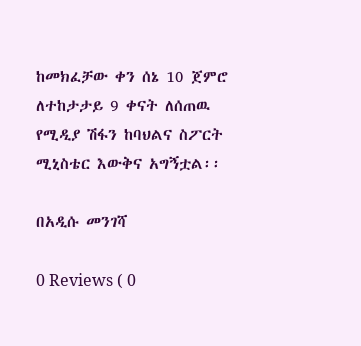ከመክፈቻው ቀን ሰኔ 10 ጀምሮ ለተከታታይ 9 ቀናት ለሰጠዉ የሚዲያ ሽፋን ከባህልና ስፖርት ሚኒስቴር እውቅና አግኝቷል፡፡

በአዲሱ መንገሻ

0 Reviews ( 0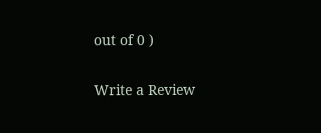out of 0 )

Write a Review